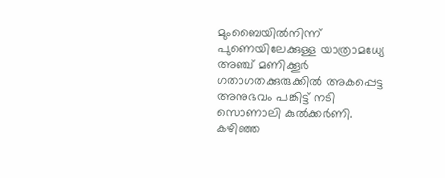മുംബൈയിൽനിന്ന് പുണെയിലേക്കുള്ള യാത്രാമധ്യേ അഞ്ച് മണിക്കൂർ ഗതാഗതക്കുരുക്കിൽ അകപ്പെട്ട അനുഭവം പങ്കിട്ട് നടി സൊണാലി കുൽക്കർണി. കഴിഞ്ഞ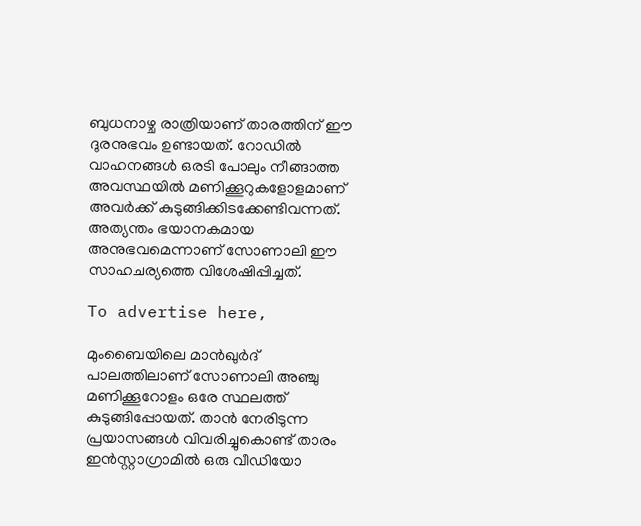ബുധനാഴ്ച രാത്രിയാണ് താരത്തിന് ഈ ദുരനുഭവം ഉണ്ടായത്. റോഡിൽ വാഹനങ്ങൾ ഒരടി പോലും നീങ്ങാത്ത അവസ്ഥയിൽ മണിക്കൂറുകളോളമാണ് അവർക്ക് കുടുങ്ങിക്കിടക്കേണ്ടിവന്നത്. അത്യന്തം ഭയാനകമായ അനുഭവമെന്നാണ് സോണാലി ഈ സാഹചര്യത്തെ വിശേഷിപ്പിച്ചത്.

To advertise here,

മുംബൈയിലെ മാൻഖുർദ് പാലത്തിലാണ് സോണാലി അഞ്ചു മണിക്കൂറോളം ഒരേ സ്ഥലത്ത് കുടുങ്ങിപ്പോയത്. താൻ നേരിടുന്ന പ്രയാസങ്ങൾ വിവരിച്ചുകൊണ്ട് താരം ഇൻസ്റ്റാഗ്രാമിൽ ഒരു വീഡിയോ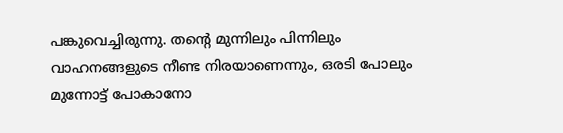പങ്കുവെച്ചിരുന്നു. തന്റെ മുന്നിലും പിന്നിലും വാഹനങ്ങളുടെ നീണ്ട നിരയാണെന്നും, ഒരടി പോലും മുന്നോട്ട് പോകാനോ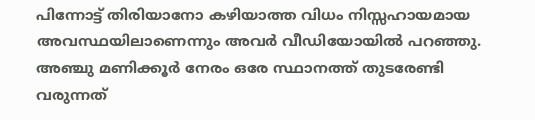പിന്നോട്ട് തിരിയാനോ കഴിയാത്ത വിധം നിസ്സഹായമായ അവസ്ഥയിലാണെന്നും അവർ വീഡിയോയിൽ പറഞ്ഞു. അഞ്ചു മണിക്കൂർ നേരം ഒരേ സ്ഥാനത്ത് തുടരേണ്ടി വരുന്നത്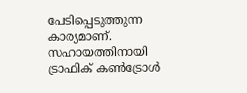പേടിപ്പെടുത്തുന്ന കാര്യമാണ്. സഹായത്തിനായി ട്രാഫിക് കൺട്രോൾ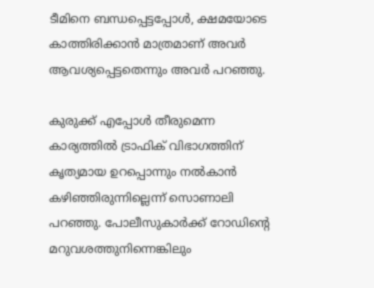ടീമിനെ ബന്ധപ്പെട്ടപ്പോൾ, ക്ഷമയോടെ കാത്തിരിക്കാൻ മാത്രമാണ് അവർ ആവശ്യപ്പെട്ടതെന്നും അവർ പറഞ്ഞു.

കുരുക്ക് എപ്പോൾ തീരുമെന്ന കാര്യത്തിൽ ട്രാഫിക് വിഭാഗത്തിന് കൃത്യമായ ഉറപ്പൊന്നും നൽകാൻ കഴിഞ്ഞിരുന്നില്ലെന്ന് സൊണാലി പറഞ്ഞു. പോലീസുകാർക്ക് റോഡിന്റെ മറുവശത്തുനിന്നെങ്കിലും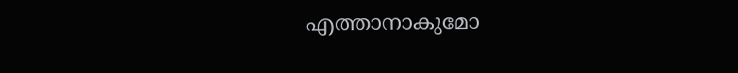എത്താനാകുമോ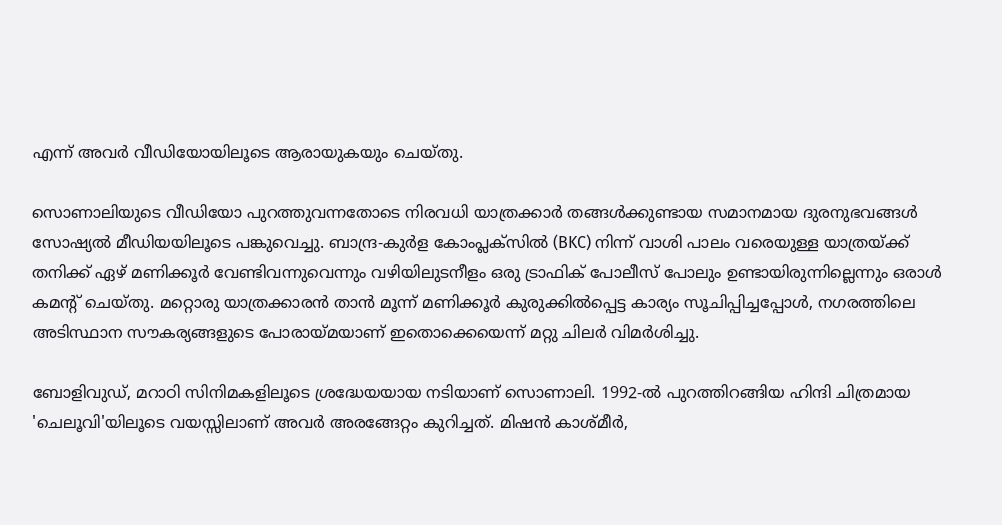എന്ന് അവർ വീഡിയോയിലൂടെ ആരായുകയും ചെയ്തു.

സൊണാലിയുടെ വീഡിയോ പുറത്തുവന്നതോടെ നിരവധി യാത്രക്കാർ തങ്ങൾക്കുണ്ടായ സമാനമായ ദുരനുഭവങ്ങൾ സോഷ്യൽ മീഡിയയിലൂടെ പങ്കുവെച്ചു. ബാന്ദ്ര-കുർള കോംപ്ലക്സിൽ (BKC) നിന്ന് വാശി പാലം വരെയുള്ള യാത്രയ്ക്ക് തനിക്ക് ഏഴ് മണിക്കൂർ വേണ്ടിവന്നുവെന്നും വഴിയിലുടനീളം ഒരു ട്രാഫിക് പോലീസ് പോലും ഉണ്ടായിരുന്നില്ലെന്നും ഒരാൾ കമന്റ് ചെയ്തു. മറ്റൊരു യാത്രക്കാരൻ താൻ മൂന്ന് മണിക്കൂർ കുരുക്കിൽപ്പെട്ട കാര്യം സൂചിപ്പിച്ചപ്പോൾ, നഗരത്തിലെ അടിസ്ഥാന സൗകര്യങ്ങളുടെ പോരായ്മയാണ് ഇതൊക്കെയെന്ന് മറ്റു ചിലർ വിമർശിച്ചു.

ബോളിവുഡ്, മറാഠി സിനിമകളിലൂടെ ശ്രദ്ധേയയായ നടിയാണ് സൊണാലി. 1992-ൽ പുറത്തിറങ്ങിയ ഹിന്ദി ചിത്രമായ 'ചെലൂവി'യിലൂടെ വയസ്സിലാണ് അവർ അരങ്ങേറ്റം കുറിച്ചത്. മിഷൻ കാശ്മീർ,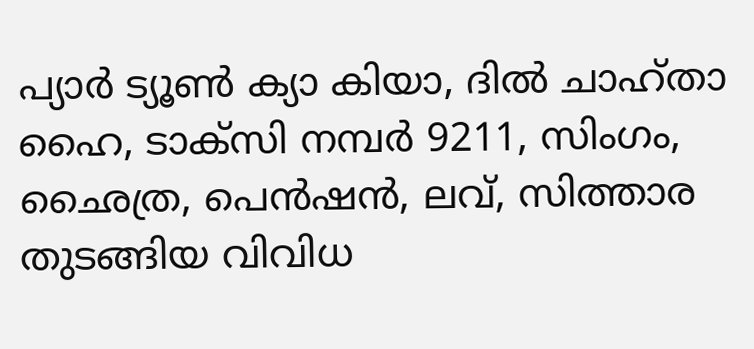പ്യാർ ട്യൂൺ ക്യാ കിയാ, ദിൽ ചാഹ്താ ഹൈ, ടാക്സി നമ്പർ 9211, സിംഗം, ഛൈത്ര, പെൻഷൻ, ലവ്, സിത്താര തുടങ്ങിയ വിവിധ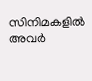സിനിമകളിൽ അവർ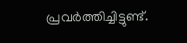പ്രവർത്തിച്ചിട്ടുണ്ട്.